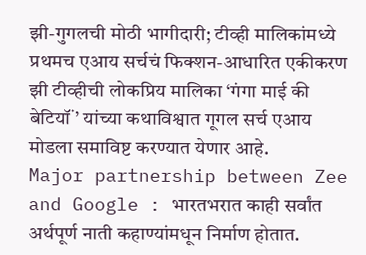झी-गुगलची मोठी भागीदारी; टीव्ही मालिकांमध्ये प्रथमच एआय सर्चचं फिक्शन-आधारित एकीकरण
झी टीव्हीची लोकप्रिय मालिका ‘गंगा माई की बेटियॉं’ यांच्या कथाविश्वात गूगल सर्च एआय मोडला समाविष्ट करण्यात येणार आहे.
Major partnership between Zee and Google : भारतभरात काही सर्वांत अर्थपूर्ण नाती कहाण्यांमधून निर्माण होतात.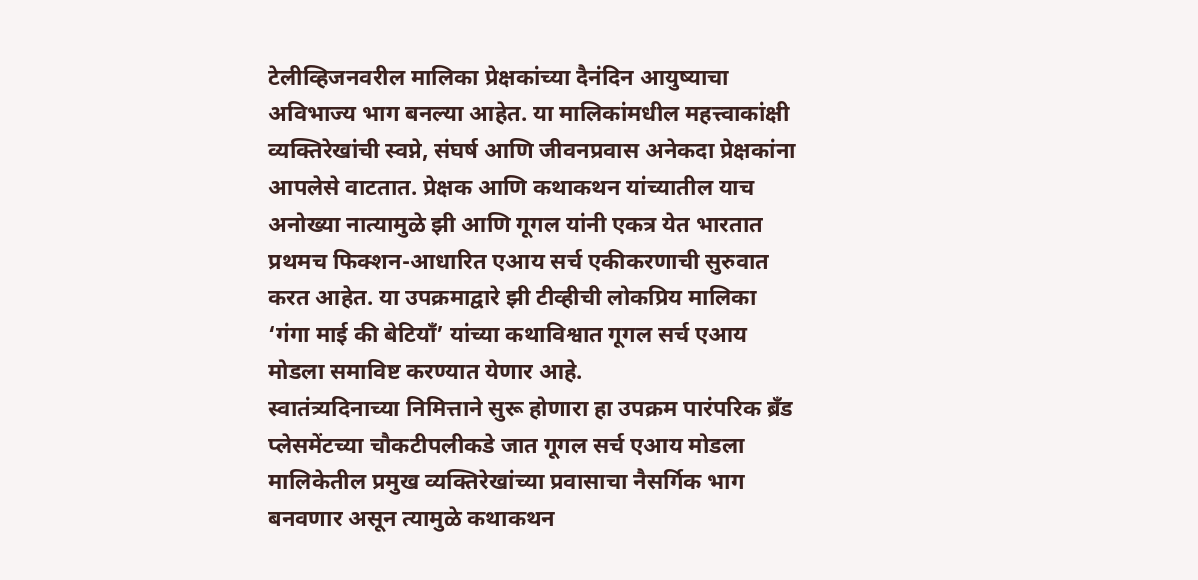टेलीव्हिजनवरील मालिका प्रेक्षकांच्या दैनंदिन आयुष्याचा अविभाज्य भाग बनल्या आहेत. या मालिकांमधील महत्त्वाकांक्षी व्यक्तिरेखांची स्वप्ने, संघर्ष आणि जीवनप्रवास अनेकदा प्रेक्षकांना आपलेसे वाटतात. प्रेक्षक आणि कथाकथन यांच्यातील याच अनोख्या नात्यामुळे झी आणि गूगल यांनी एकत्र येत भारतात प्रथमच फिक्शन-आधारित एआय सर्च एकीकरणाची सुरुवात करत आहेत. या उपक्रमाद्वारे झी टीव्हीची लोकप्रिय मालिका ‘गंगा माई की बेटियॉं’ यांच्या कथाविश्वात गूगल सर्च एआय मोडला समाविष्ट करण्यात येणार आहे.
स्वातंत्र्यदिनाच्या निमित्ताने सुरू होणारा हा उपक्रम पारंपरिक ब्रँड प्लेसमेंटच्या चौकटीपलीकडे जात गूगल सर्च एआय मोडला मालिकेतील प्रमुख व्यक्तिरेखांच्या प्रवासाचा नैसर्गिक भाग बनवणार असून त्यामुळे कथाकथन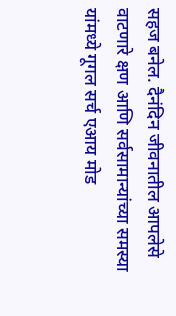सहज बनेल. दैनंदिन जीवनातील आपलेसे वाटणारे क्षण आणि सर्वसामान्यांच्या समस्या यांमध्ये गूगल सर्च एआय मोड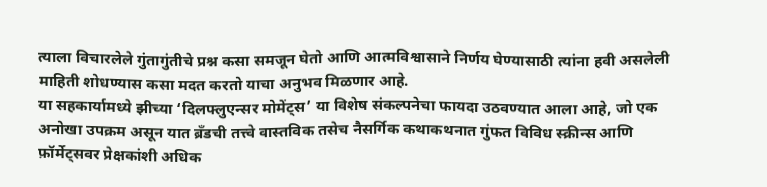त्याला विचारलेले गुंतागुंतीचे प्रश्न कसा समजून घेतो आणि आत्मविश्वासाने निर्णय घेण्यासाठी त्यांना हवी असलेली माहिती शोधण्यास कसा मदत करतो याचा अनुभव मिळणार आहे.
या सहकार्यामध्ये झीच्या ‘दिलफ्लुएन्सर मोमेंट्स’ या विशेष संकल्पनेचा फायदा उठवण्यात आला आहे, जो एक अनोखा उपक्रम असून यात ब्रँडची तत्त्वे वास्तविक तसेच नैसर्गिक कथाकथनात गुंफत विविध स्क्रीन्स आणि फ़ॉर्मेट्सवर प्रेक्षकांशी अधिक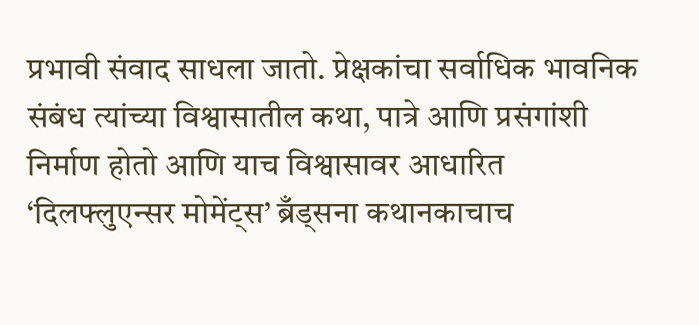प्रभावी संवाद साधला जातो. प्रेक्षकांचा सर्वाधिक भावनिक संबंध त्यांच्या विश्वासातील कथा, पात्रे आणि प्रसंगांशी निर्माण होतो आणि याच विश्वासावर आधारित ‘दिलफ्लुएन्सर मोमेंट्स’ ब्रँड्सना कथानकाचाच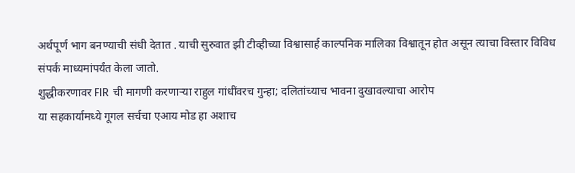अर्थपूर्ण भाग बनण्याची संधी देतात . याची सुरुवात झी टीव्हीच्या विश्वासार्ह काल्पनिक मालिका विश्वातून होत असून त्याचा विस्तार विविध संपर्क माध्यमांपर्यंत केला जातो.
शुद्धीकरणावर FIR ची मागणी करणाऱ्या राहुल गांधींवरच गुन्हा; दलितांच्याच भावना दुखावल्याचा आरोप
या सहकार्यामध्ये गूगल सर्चचा एआय मोड हा अशाच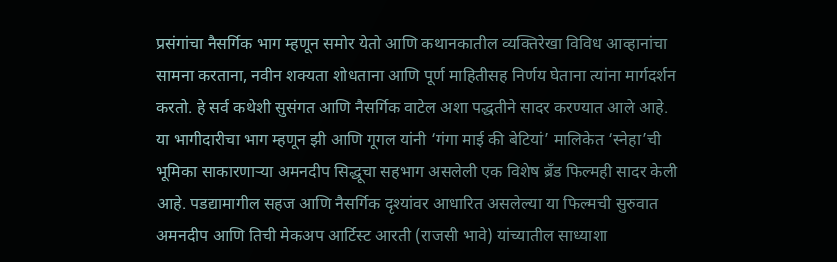प्रसंगांचा नैसर्गिक भाग म्हणून समोर येतो आणि कथानकातील व्यक्तिरेखा विविध आव्हानांचा सामना करताना, नवीन शक्यता शोधताना आणि पूर्ण माहितीसह निर्णय घेताना त्यांना मार्गदर्शन करतो. हे सर्व कथेशी सुसंगत आणि नैसर्गिक वाटेल अशा पद्धतीने सादर करण्यात आले आहे. या भागीदारीचा भाग म्हणून झी आणि गूगल यांनी ‘गंगा माई की बेटियां’ मालिकेत ‘स्नेहा’ची भूमिका साकारणाऱ्या अमनदीप सिद्धूचा सहभाग असलेली एक विशेष ब्रँड फिल्मही सादर केली आहे. पडद्यामागील सहज आणि नैसर्गिक दृश्यांवर आधारित असलेल्या या फिल्मची सुरुवात अमनदीप आणि तिची मेकअप आर्टिस्ट आरती (राजसी भावे) यांच्यातील साध्याशा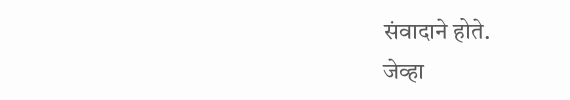संवादाने होते.
जेव्हा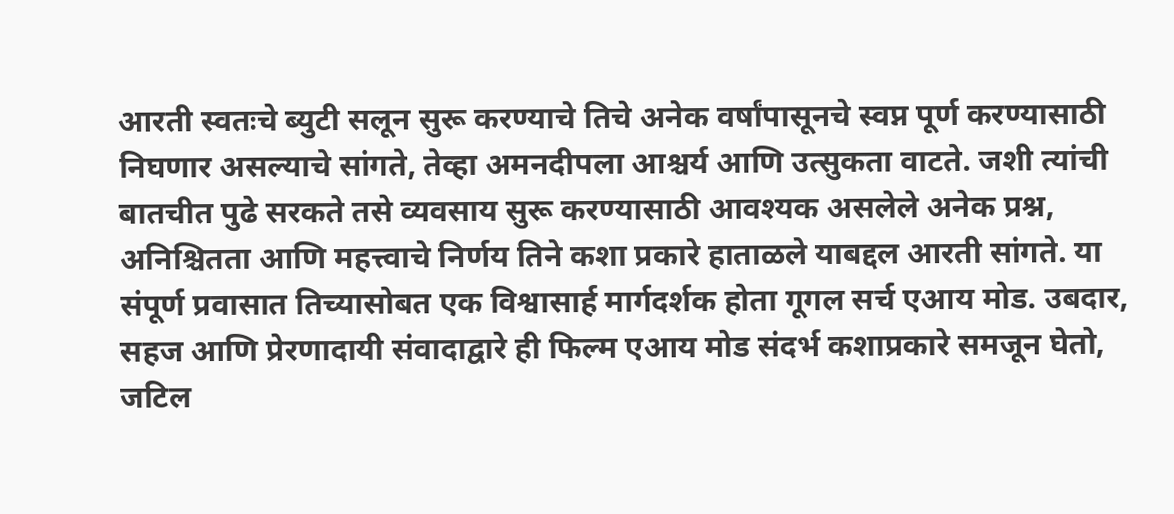आरती स्वतःचे ब्युटी सलून सुरू करण्याचे तिचे अनेक वर्षांपासूनचे स्वप्न पूर्ण करण्यासाठी निघणार असल्याचे सांगते, तेव्हा अमनदीपला आश्चर्य आणि उत्सुकता वाटते. जशी त्यांची बातचीत पुढे सरकते तसे व्यवसाय सुरू करण्यासाठी आवश्यक असलेले अनेक प्रश्न, अनिश्चितता आणि महत्त्वाचे निर्णय तिने कशा प्रकारे हाताळले याबद्दल आरती सांगते. या संपूर्ण प्रवासात तिच्यासोबत एक विश्वासार्ह मार्गदर्शक होता गूगल सर्च एआय मोड. उबदार, सहज आणि प्रेरणादायी संवादाद्वारे ही फिल्म एआय मोड संदर्भ कशाप्रकारे समजून घेतो, जटिल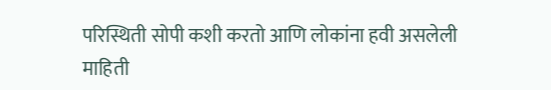परिस्थिती सोपी कशी करतो आणि लोकांना हवी असलेली माहिती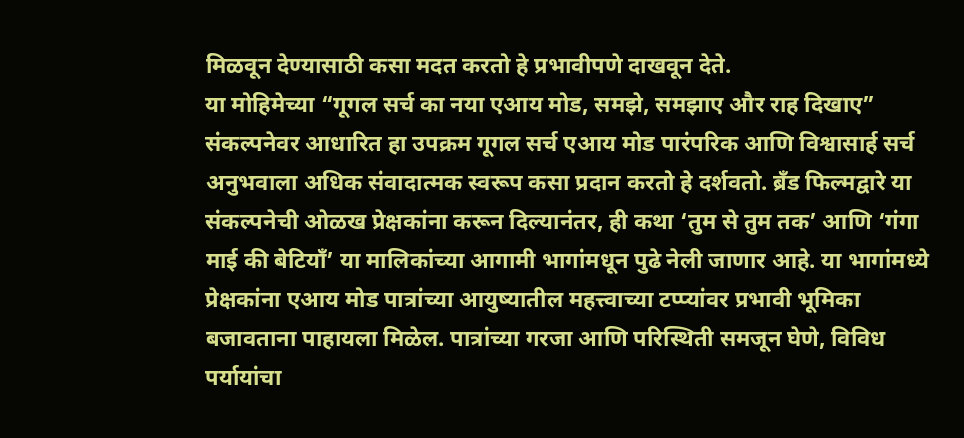मिळवून देण्यासाठी कसा मदत करतो हे प्रभावीपणे दाखवून देते.
या मोहिमेच्या “गूगल सर्च का नया एआय मोड, समझे, समझाए और राह दिखाए” संकल्पनेवर आधारित हा उपक्रम गूगल सर्च एआय मोड पारंपरिक आणि विश्वासार्ह सर्च अनुभवाला अधिक संवादात्मक स्वरूप कसा प्रदान करतो हे दर्शवतो. ब्रँड फिल्मद्वारे या संकल्पनेची ओळख प्रेक्षकांना करून दिल्यानंतर, ही कथा ‘तुम से तुम तक’ आणि ‘गंगा माई की बेटियाँ’ या मालिकांच्या आगामी भागांमधून पुढे नेली जाणार आहे. या भागांमध्ये प्रेक्षकांना एआय मोड पात्रांच्या आयुष्यातील महत्त्वाच्या टप्प्यांवर प्रभावी भूमिका बजावताना पाहायला मिळेल. पात्रांच्या गरजा आणि परिस्थिती समजून घेणे, विविध पर्यायांचा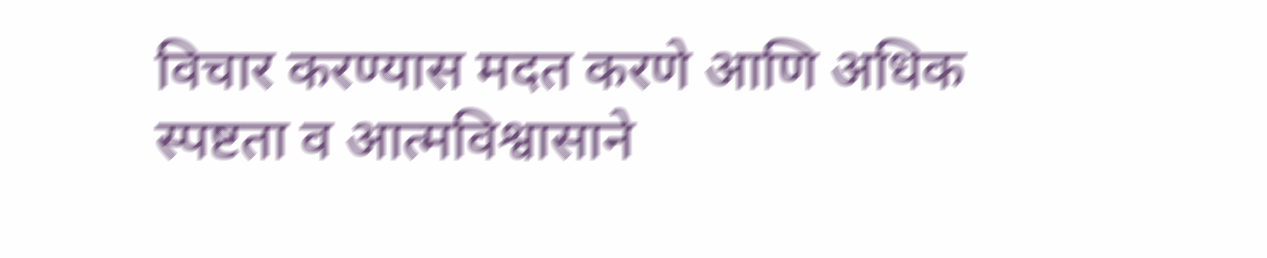विचार करण्यास मदत करणे आणि अधिक स्पष्टता व आत्मविश्वासाने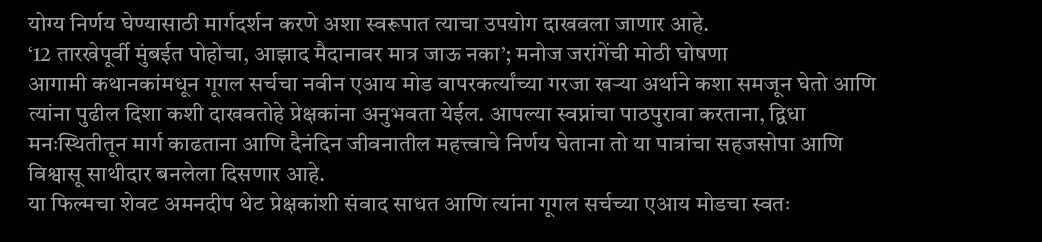योग्य निर्णय घेण्यासाठी मार्गदर्शन करणे अशा स्वरूपात त्याचा उपयोग दाखवला जाणार आहे.
‘12 तारखेपूर्वी मुंबईत पोहोचा, आझाद मैदानावर मात्र जाऊ नका’; मनोज जरांगेंची मोठी घोषणा
आगामी कथानकांमधून गूगल सर्चचा नवीन एआय मोड वापरकर्त्यांच्या गरजा खऱ्या अर्थाने कशा समजून घेतो आणि त्यांना पुढील दिशा कशी दाखवतोहे प्रेक्षकांना अनुभवता येईल. आपल्या स्वप्नांचा पाठपुरावा करताना, द्विधा मनःस्थितीतून मार्ग काढताना आणि दैनंदिन जीवनातील महत्त्वाचे निर्णय घेताना तो या पात्रांचा सहजसोपा आणि विश्वासू साथीदार बनलेला दिसणार आहे.
या फिल्मचा शेवट अमनदीप थेट प्रेक्षकांशी संवाद साधत आणि त्यांना गूगल सर्चच्या एआय मोडचा स्वतः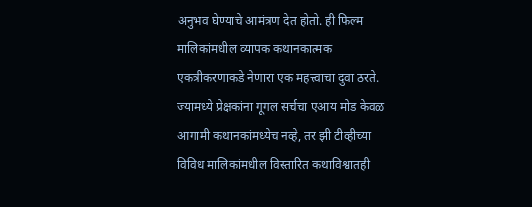अनुभव घेण्याचे आमंत्रण देत होतो. ही फिल्म मालिकांमधील व्यापक कथानकात्मक एकत्रीकरणाकडे नेणारा एक महत्त्वाचा दुवा ठरते. ज्यामध्ये प्रेक्षकांना गूगल सर्चचा एआय मोड केवळ आगामी कथानकांमध्येच नव्हे, तर झी टीव्हीच्या विविध मालिकांमधील विस्तारित कथाविश्वातही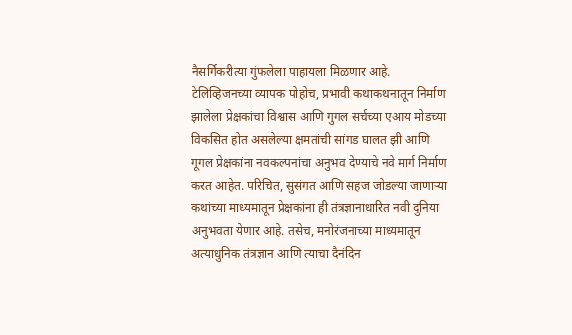नैसर्गिकरीत्या गुंफलेला पाहायला मिळणार आहे.
टेलिव्हिजनच्या व्यापक पोहोच, प्रभावी कथाकथनातून निर्माण झालेला प्रेक्षकांचा विश्वास आणि गुगल सर्चच्या एआय मोडच्या विकसित होत असलेल्या क्षमतांची सांगड घालत झी आणि गूगल प्रेक्षकांना नवकल्पनांचा अनुभव देण्याचे नवे मार्ग निर्माण करत आहेत. परिचित, सुसंगत आणि सहज जोडल्या जाणाऱ्या कथांच्या माध्यमातून प्रेक्षकांना ही तंत्रज्ञानाधारित नवी दुनिया अनुभवता येणार आहे. तसेच, मनोरंजनाच्या माध्यमातून अत्याधुनिक तंत्रज्ञान आणि त्याचा दैनंदिन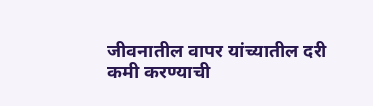जीवनातील वापर यांच्यातील दरी कमी करण्याची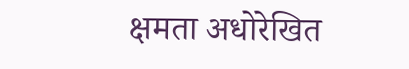क्षमता अधोरेखित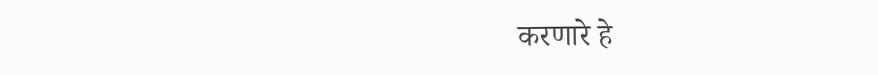करणारे हे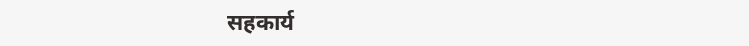सहकार्य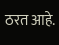ठरत आहे.